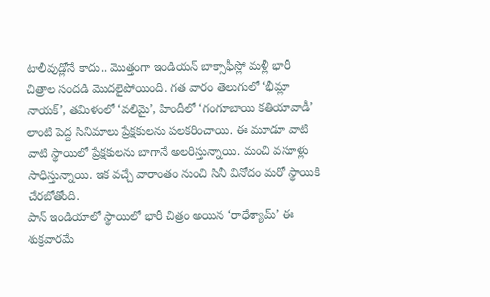టాలీవుడ్లోనే కాదు.. మొత్తంగా ఇండియన్ బాక్సాఫీస్లో మళ్లీ భారీ చిత్రాల సందడి మొదలైపోయింది. గత వారం తెలుగులో ‘భీమ్లా నాయక్’, తమిళంలో ‘వలిమై’, హిందీలో ‘గంగూబాయి కతియావాడీ’ లాంటి పెద్ద సినిమాలు ప్రేక్షకులను పలకరించాయి. ఈ మూడూ వాటి వాటి స్థాయిలో ప్రేక్షకులను బాగానే అలరిస్తున్నాయి. మంచి వసూళ్లు సాధిస్తున్నాయి. ఇక వచ్చే వారాంతం నుంచి సినీ వినోదం మరో స్థాయికి చేరబోతోంది.
పాన్ ఇండియాలో స్థాయిలో భారీ చిత్రం అయిన ‘రాధేశ్యామ్’ ఈ శుక్రవారమే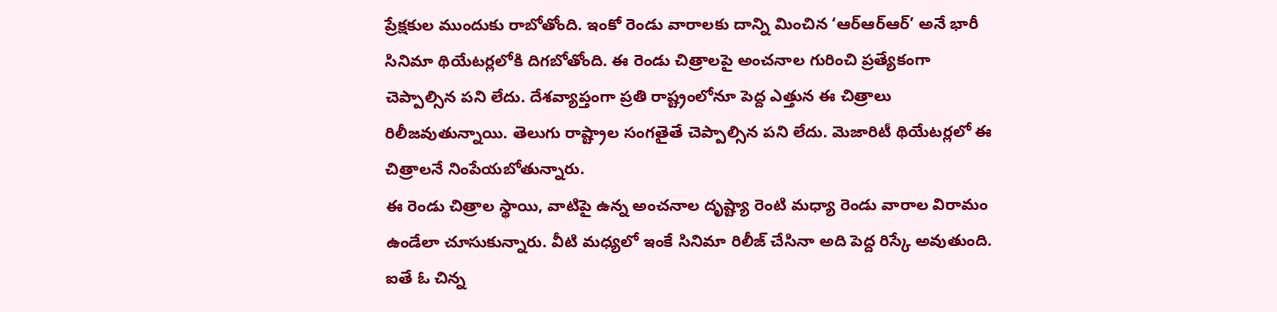ప్రేక్షకుల ముందుకు రాబోతోంది. ఇంకో రెండు వారాలకు దాన్ని మించిన ‘ఆర్ఆర్ఆర్’ అనే భారీ సినిమా థియేటర్లలోకి దిగబోతోంది. ఈ రెండు చిత్రాలపై అంచనాల గురించి ప్రత్యేకంగా చెప్పాల్సిన పని లేదు. దేశవ్యాప్తంగా ప్రతి రాష్ట్రంలోనూ పెద్ద ఎత్తున ఈ చిత్రాలు రిలీజవుతున్నాయి. తెలుగు రాష్ట్రాల సంగతైతే చెప్పాల్సిన పని లేదు. మెజారిటీ థియేటర్లలో ఈ చిత్రాలనే నింపేయబోతున్నారు.
ఈ రెండు చిత్రాల స్థాయి, వాటిపై ఉన్న అంచనాల దృష్ట్యా రెంటి మధ్యా రెండు వారాల విరామం ఉండేలా చూసుకున్నారు. వీటి మధ్యలో ఇంకే సినిమా రిలీజ్ చేసినా అది పెద్ద రిస్కే అవుతుంది. ఐతే ఓ చిన్న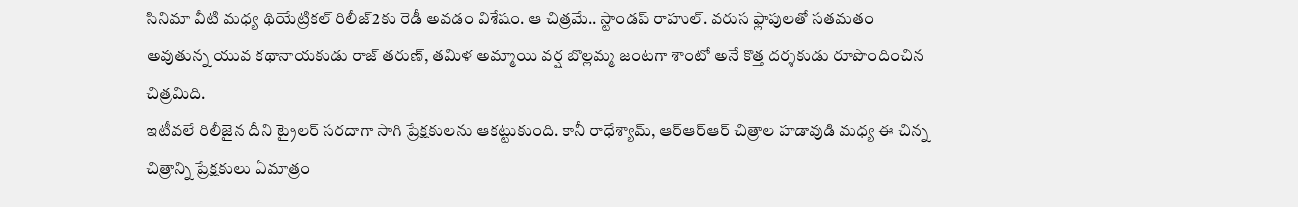సినిమా వీటి మధ్య థియేట్రికల్ రిలీజ్2కు రెడీ అవడం విశేషం. ఆ చిత్రమే.. స్టాండప్ రాహుల్. వరుస ఫ్లాపులతో సతమతం అవుతున్న యువ కథానాయకుడు రాజ్ తరుణ్, తమిళ అమ్మాయి వర్ష బొల్లమ్మ జంటగా శాంటో అనే కొత్త దర్శకుడు రూపొందించిన చిత్రమిది.
ఇటీవలే రిలీజైన దీని ట్రైలర్ సరదాగా సాగి ప్రేక్షకులను ఆకట్టుకుంది. కానీ రాధేశ్యామ్, ఆర్ఆర్ఆర్ చిత్రాల హడావుడి మధ్య ఈ చిన్న చిత్రాన్ని ప్రేక్షకులు ఏమాత్రం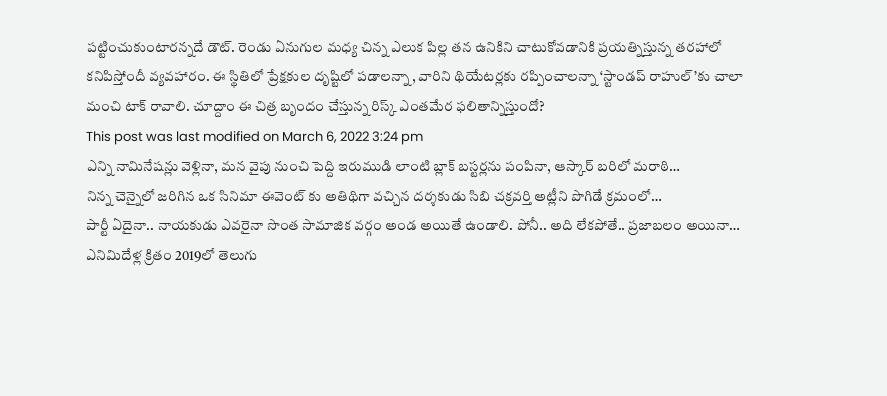పట్టించుకుంటారన్నదే డౌట్. రెండు ఏనుగుల మధ్య చిన్న ఎలుక పిల్ల తన ఉనికిని చాటుకోవడానికి ప్రయత్నిస్తున్న తరహాలో కనిపిస్తోందీ వ్యవహారం. ఈ స్థితిలో ప్రేక్షకుల దృష్టిలో పడాలన్నా, వారిని థియేటర్లకు రప్పించాలన్నా ‘స్టాండప్ రాహుల్’కు చాలా మంచి టాక్ రావాలి. చూద్దాం ఈ చిత్ర బృందం చేస్తున్న రిస్క్ ఎంతమేర ఫలితాన్నిస్తుందో?
This post was last modified on March 6, 2022 3:24 pm
ఎన్ని నామినేషన్లు వెళ్లినా, మన వైపు నుంచి పెద్ది ఇరుముడి లాంటి బ్లాక్ బస్టర్లను పంపినా, ఆస్కార్ బరిలో మరాఠి…
నిన్న చెన్నైలో జరిగిన ఒక సినిమా ఈవెంట్ కు అతిథిగా వచ్చిన దర్శకుడు సిబి చక్రవర్తి అట్లీని పొగిడే క్రమంలో…
పార్టీ ఏదైనా.. నాయకుడు ఎవరైనా సొంత సామాజిక వర్గం అండ అయితే ఉండాలి. పోనీ.. అది లేకపోతే.. ప్రజాబలం అయినా…
ఎనిమిదేళ్ల క్రితం 2019లో తెలుగు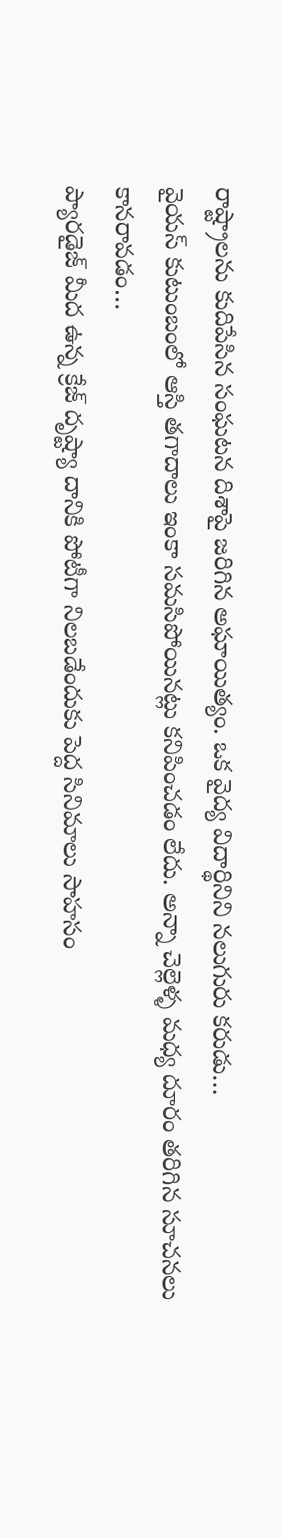రాష్ట్రాలను కుదిపేసిన సంఘటన దిశాపై జరిగిన అఘాయిత్యం. ఒక వైద్య విదార్థినిని నలుగురు కరుడు…
వైయస్ కుటుంబంలో ఆస్తి తగాదాలు ఇంకా సమసిపోయినట్లు కనిపించడం లేదు. అన్నా చెల్లెళ్ళ మధ్య దూరం తరిగిన సూచనలు కానరావడం…
ప్యారడైజ్ మీద ఉన్న క్రేజ్ దృష్ట్యా దానికి పోటీగా నిలబడేందుకు పెద్ద సినిమాలు సాహసం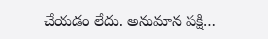చేయడం లేదు. అనుమాన పక్షి…